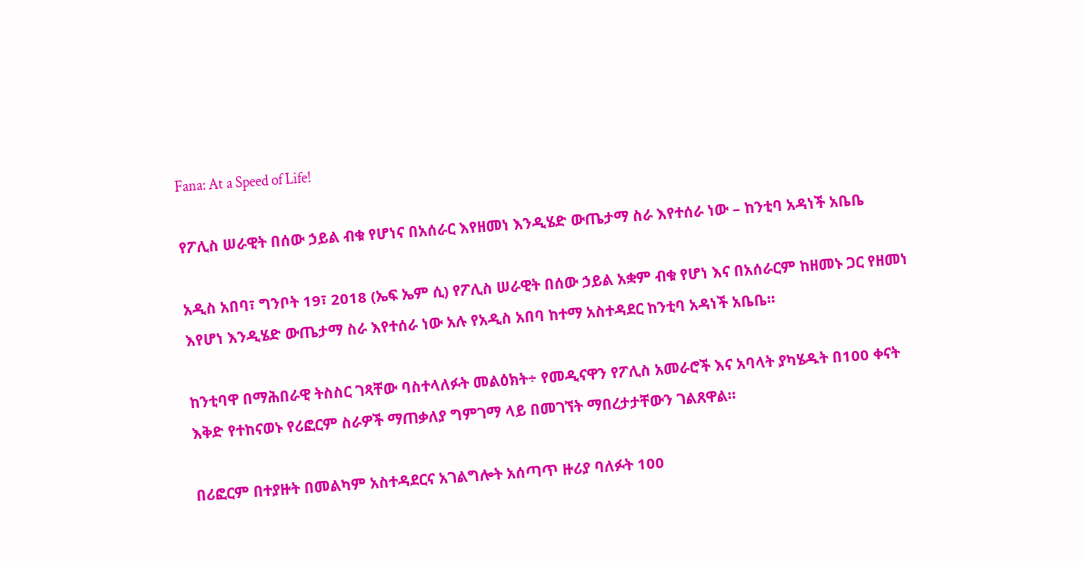Fana: At a Speed of Life!

የፖሊስ ሠራዊት በሰው ኃይል ብቁ የሆነና በአሰራር እየዘመነ እንዲሄድ ውጤታማ ስራ እየተሰራ ነው – ከንቲባ አዳነች አቤቤ

አዲስ አበባ፣ ግንቦት 19፣ 2018 (ኤፍ ኤም ሲ) የፖሊስ ሠራዊት በሰው ኃይል አቋም ብቁ የሆነ እና በአሰራርም ከዘመኑ ጋር የዘመነ እየሆነ እንዲሄድ ውጤታማ ስራ እየተሰራ ነው አሉ የአዲስ አበባ ከተማ አስተዳደር ከንቲባ አዳነች አቤቤ።

ከንቲባዋ በማሕበራዊ ትስስር ገጻቸው ባስተላለፉት መልዕክት÷ የመዲናዋን የፖሊስ አመራሮች እና አባላት ያካሄዱት በ100 ቀናት እቅድ የተከናወኑ የሪፎርም ስራዎች ማጠቃለያ ግምገማ ላይ በመገኘት ማበረታታቸውን ገልጸዋል።

በሪፎርም በተያዙት በመልካም አስተዳደርና አገልግሎት አሰጣጥ ዙሪያ ባለፉት 100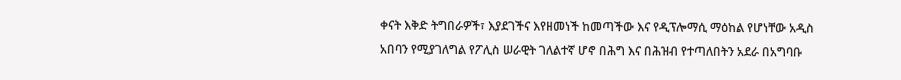ቀናት እቅድ ትግበራዎች፣ እያደገችና እየዘመነች ከመጣችው እና የዲፕሎማሲ ማዕከል የሆነቸው አዲስ አበባን የሚያገለግል የፖሊስ ሠራዊት ገለልተኛ ሆኖ በሕግ እና በሕዝብ የተጣለበትን አደራ በአግባቡ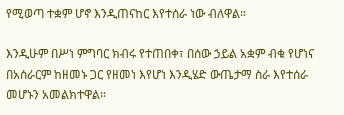የሚወጣ ተቋም ሆኖ እንዲጠናከር እየተሰራ ነው ብለዋል።

እንዲሁም በሥነ ምግባር ክብሩ የተጠበቀ፣ በሰው ኃይል አቋም ብቁ የሆነና በአሰራርም ከዘመኑ ጋር የዘመነ እየሆነ እንዲሄድ ውጤታማ ስራ እየተሰራ መሆኑን አመልክተዋል።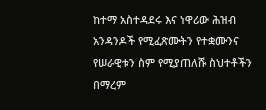ከተማ አስተዳደሩ እና ነዋሪው ሕዝብ አንዳንዶች የሚፈጽሙትን የተቋሙንና የሠራዊቱን ስም የሚያጠለሹ ስህተቶችን በማረም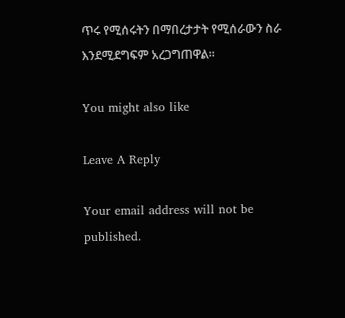ጥሩ የሚሰሩትን በማበረታታት የሚሰራውን ስራ እንደሚደግፍም አረጋግጠዋል።

You might also like

Leave A Reply

Your email address will not be published.